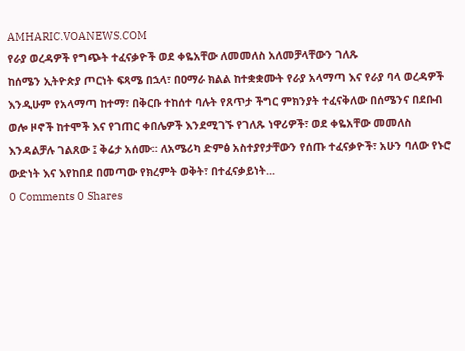AMHARIC.VOANEWS.COM
የራያ ወረዳዎች የግጭት ተፈናቃዮች ወደ ቀዬአቸው ለመመለስ አለመቻላቸውን ገለጹ
ከሰሜን ኢትዮጵያ ጦርነት ፍጻሜ በኋላ፣ በዐማራ ክልል ከተቋቋሙት የራያ አላማጣ እና የራያ ባላ ወረዳዎች እንዲሁም የአላማጣ ከተማ፣ በቅርቡ ተከሰተ ባሉት የጸጥታ ችግር ምክንያት ተፈናቅለው በሰሜንና በደቡብ ወሎ ዞኖች ከተሞች እና የገጠር ቀበሌዎች እንደሚገኙ የገለጹ ነዋሪዎች፣ ወደ ቀዬአቸው መመለስ እንዳልቻሉ ገልጸው ፤ ቅሬታ አሰሙ። ለአሜሪካ ድምፅ አስተያየታቸውን የሰጡ ተፈናቃዮች፣ አሁን ባለው የኑሮ ውድነት እና እየከበደ በመጣው የክረምት ወቅት፣ በተፈናቃይነት...
0 Comments 0 Shares